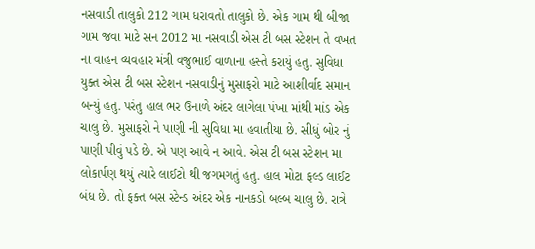નસવાડી તાલુકો 212 ગામ ધરાવતો તાલુકો છે. એક ગામ થી બીજા ગામ જવા માટે સન 2012 મા નસવાડી એસ ટી બસ સ્ટેશન તે વખત ના વાહન વ્યવહાર મંત્રી વજુભાઈ વાળાના હસ્તે કરાયું હતુ. સુવિધા યુક્ત એસ ટી બસ સ્ટેશન નસવાડીનું મુસાફરો માટે આશીર્વાદ સમાન બન્યું હતુ. પરંતુ હાલ ભર ઉનાળે અંદર લાગેલા પંખા માંથી માંડ એક ચાલુ છે. મુસાફરો ને પાણી ની સુવિધા મા હવાતીયા છે. સીધું બોર નું પાણી પીવું પડે છે. એ પણ આવે ન આવે. એસ ટી બસ સ્ટેશન મા લોકાર્પણ થયું ત્યારે લાઈટો થી જગમગતું હતુ. હાલ મોટા ફલ્ડ લાઈટ બંધ છે. તો ફક્ત બસ સ્ટેન્ડ અંદર એક નાનકડો બલ્બ ચાલુ છે. રાત્રે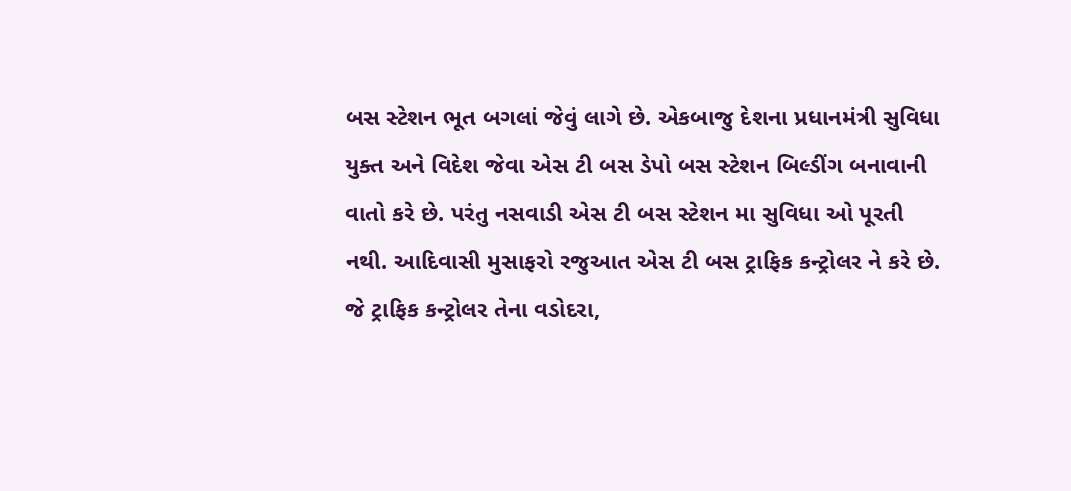બસ સ્ટેશન ભૂત બગલાં જેવું લાગે છે. એકબાજુ દેશના પ્રધાનમંત્રી સુવિધા યુક્ત અને વિદેશ જેવા એસ ટી બસ ડેપો બસ સ્ટેશન બિલ્ડીંગ બનાવાની વાતો કરે છે. પરંતુ નસવાડી એસ ટી બસ સ્ટેશન મા સુવિધા ઓ પૂરતી નથી. આદિવાસી મુસાફરો રજુઆત એસ ટી બસ ટ્રાફિક કન્ટ્રોલર ને કરે છે. જે ટ્રાફિક કન્ટ્રોલર તેના વડોદરા,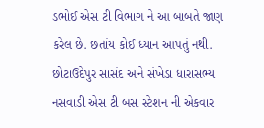ડભોઈ એસ ટી વિભાગ ને આ બાબતે જાણ કરેલ છે. છતાંય કોઈ ધ્યાન આપતું નથી. છોટાઉદેપુર સાસંદ અને સંખેડા ધારાસભ્ય નસવાડી એસ ટી બસ સ્ટેશન ની એકવાર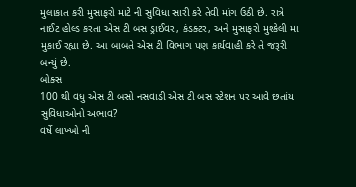મુલાકાત કરી મુસાફરો માટે ની સુવિધા સારી કરે તેવી માંગ ઉઠી છે. રાત્રે નાઈટ હોલ્ડ કરતા એસ ટી બસ ડ્રાઈવર, કંડક્ટર, અને મુસાફરો મુશ્કેલી મા મુકાઈ રહ્યા છે. આ બાબતે એસ ટી વિભાગ પણ કાર્યવાહી કરે તે જરૂરી બન્યું છે.
બોક્સ
100 થી વધુ એસ ટી બસો નસવાડી એસ ટી બસ સ્ટેશન પર આવે છતાંય સુવિધાઓનો અભાવ?
વર્ષે લાખ્ખો ની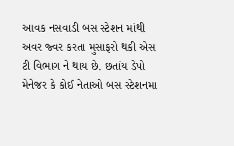આવક નસવાડી બસ સ્ટેશન માંથી અવર જ્વર કરતા મુસાફરો થકી એસ ટી વિભાગ ને થાય છે. છતાંય ડેપો મેનેજર કે કોઈ નેતાઓ બસ સ્ટેશનમા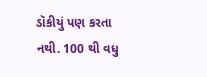ડૉકીયું પણ કરતા નથી. 100 થી વધુ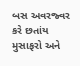બસ અવરજ્વર કરે છતાંય મુસાફરો અને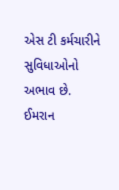એસ ટી કર્મચારીને સુવિધાઓનો અભાવ છે.
ઈમરાન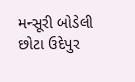મન્સૂરી બોડેલી છોટા ઉદેપુર